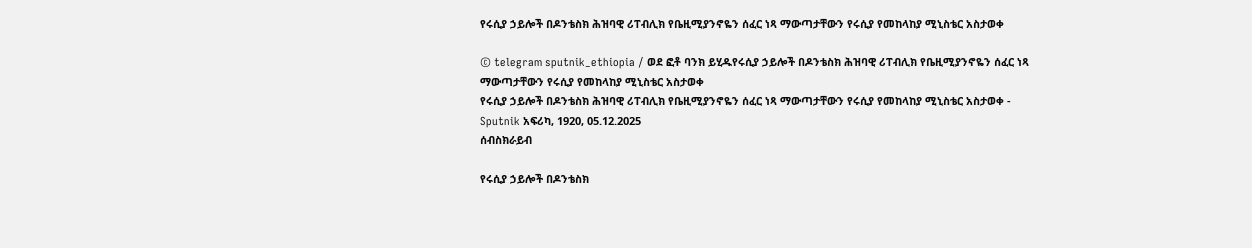የሩሲያ ኃይሎች በዶንቴስክ ሕዝባዊ ሪፐብሊክ የቤዚሚያንኖዬን ሰፈር ነጻ ማውጣታቸውን የሩሲያ የመከላከያ ሚኒስቴር አስታወቀ

© telegram sputnik_ethiopia / ወደ ፎቶ ባንክ ይሂዱየሩሲያ ኃይሎች በዶንቴስክ ሕዝባዊ ሪፐብሊክ የቤዚሚያንኖዬን ሰፈር ነጻ ማውጣታቸውን የሩሲያ የመከላከያ ሚኒስቴር አስታወቀ
የሩሲያ ኃይሎች በዶንቴስክ ሕዝባዊ ሪፐብሊክ የቤዚሚያንኖዬን ሰፈር ነጻ ማውጣታቸውን የሩሲያ የመከላከያ ሚኒስቴር አስታወቀ - Sputnik አፍሪካ, 1920, 05.12.2025
ሰብስክራይብ

የሩሲያ ኃይሎች በዶንቴስክ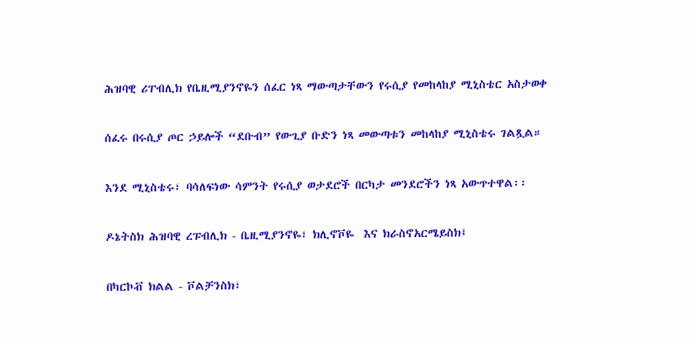ሕዝባዊ ሪፐብሊክ የቤዚሚያንኖዬን ሰፈር ነጻ ማውጣታቸውን የሩሲያ የመከላከያ ሚኒስቴር አስታወቀ

ሰፈሩ በሩሲያ ጦር ኃይሎች “ደቡብ” የውጊያ ቡድን ነጻ መውጣቱን መከላከያ ሚኒስቴሩ ገልጿል።

እንደ ሚኒስቴሩ፣ ባሳለፍነው ሳምንት የሩሲያ ወታደሮች በርካታ መንደሮችን ነጻ አውጥተዋል፡፡

ዶኔትስክ ሕዝባዊ ረፑብሊክ - ቤዚሚያንኖዬ፣ ክሊኖቮዬ  እና ክራስኖአርሜይስክ፤

በካርኮቭ ክልል - ቮልቻንስክ፣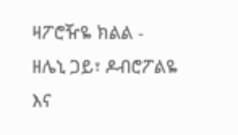ዛፖሮዥዬ ክልል - ዘሌኒ ጋይ፣ ዶብሮፖልዬ እና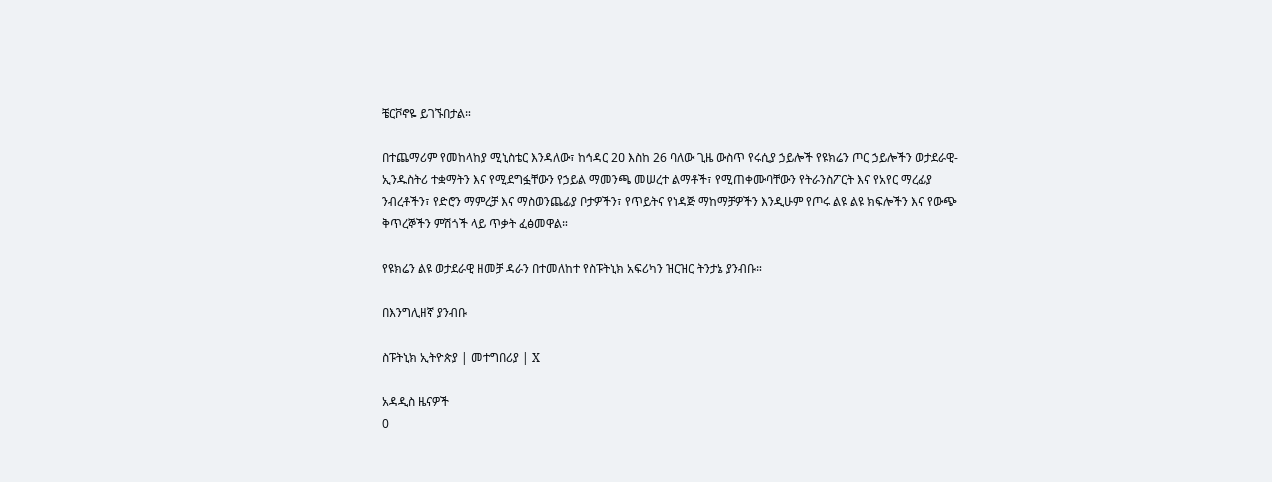ቼርቮኖዬ ይገኙበታል።

በተጨማሪም የመከላከያ ሚኒስቴር እንዳለው፣ ከኅዳር 2ዐ እስከ 26 ባለው ጊዜ ውስጥ የሩሲያ ኃይሎች የዩክሬን ጦር ኃይሎችን ወታደራዊ-ኢንዱስትሪ ተቋማትን እና የሚደግፏቸውን የኃይል ማመንጫ መሠረተ ልማቶች፣ የሚጠቀሙባቸውን የትራንስፖርት እና የአየር ማረፊያ ንብረቶችን፣ የድሮን ማምረቻ እና ማስወንጨፊያ ቦታዎችን፣ የጥይትና የነዳጅ ማከማቻዎችን እንዲሁም የጦሩ ልዩ ልዩ ክፍሎችን እና የውጭ ቅጥረኞችን ምሽጎች ላይ ጥቃት ፈፅመዋል።

የዩክሬን ልዩ ወታደራዊ ዘመቻ ዳራን በተመለከተ የስፑትኒክ አፍሪካን ዝርዝር ትንታኔ ያንብቡ።

በእንግሊዘኛ ያንብቡ

ስፑትኒክ ኢትዮጵያ | መተግበሪያ | X

አዳዲስ ዜናዎች
0